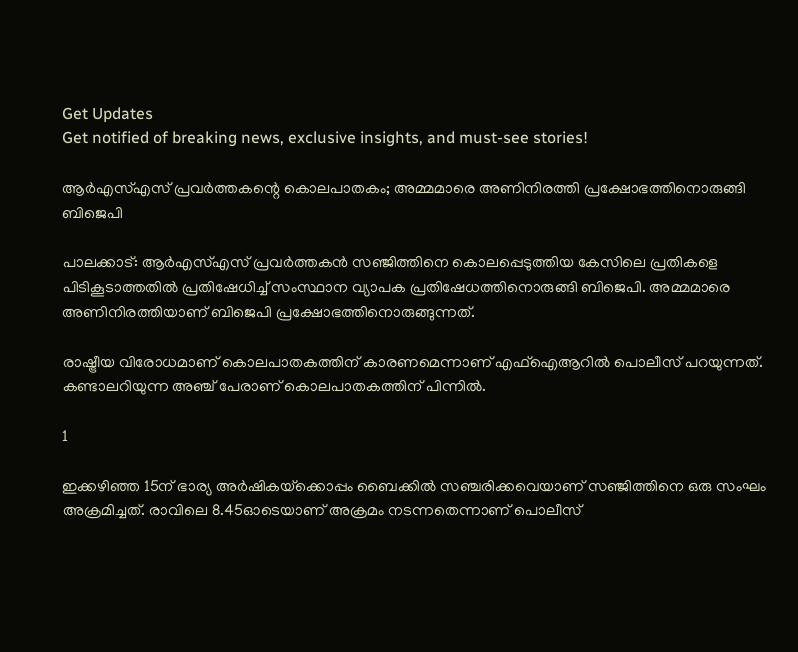Get Updates
Get notified of breaking news, exclusive insights, and must-see stories!

ആര്‍എസ്എസ് പ്രവര്‍ത്തകന്റെ കൊലപാതകം; അമ്മമാരെ അണിനിരത്തി പ്രക്ഷോഭത്തിനൊരുങ്ങി ബിജെപി

പാലക്കാട്: ആര്‍എസ്എസ് പ്രവര്‍ത്തകന്‍ സഞ്ജിത്തിനെ കൊലപ്പെടുത്തിയ കേസിലെ പ്രതികളെ പിടികൂടാത്തതില്‍ പ്രതിഷേധിച്ച് സംസ്ഥാന വ്യാപക പ്രതിഷേധത്തിനൊരുങ്ങി ബിജെപി. അമ്മമാരെ അണിനിരത്തിയാണ് ബിജെപി പ്രക്ഷോഭത്തിനൊരുങ്ങുന്നത്.

രാഷ്ട്രീയ വിരോധമാണ് കൊലപാതകത്തിന് കാരണമെന്നാണ് എഫ്‌ഐആറില്‍ പൊലീസ് പറയുന്നത്. കണ്ടാലറിയുന്ന അഞ്ച് പേരാണ് കൊലപാതകത്തിന് പിന്നില്‍.

1

ഇക്കഴിഞ്ഞ 15ന് ഭാര്യ അര്‍ഷികയ്‌ക്കൊപ്പം ബൈക്കില്‍ സഞ്ചരിക്കവെയാണ് സഞ്ജിത്തിനെ ഒരു സംഘം അക്രമിച്ചത്. രാവിലെ 8.45ഓടെയാണ് അക്രമം നടന്നതെന്നാണ് പൊലീസ്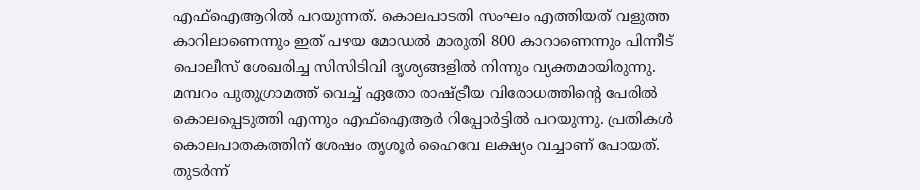എഫ്‌ഐആറില്‍ പറയുന്നത്. കൊലപാടതി സംഘം എത്തിയത് വളുത്ത കാറിലാണെന്നും ഇത് പഴയ മോഡല്‍ മാരുതി 800 കാറാണെന്നും പിന്നീട് പൊലീസ് ശേഖരിച്ച സിസിടിവി ദൃശ്യങ്ങളില്‍ നിന്നും വ്യക്തമായിരുന്നു. മമ്പറം പുതുഗ്രാമത്ത് വെച്ച് ഏതോ രാഷ്ട്രീയ വിരോധത്തിന്റെ പേരില്‍ കൊലപ്പെടുത്തി എന്നും എഫ്‌ഐആര്‍ റിപ്പോര്‍ട്ടില്‍ പറയുന്നു. പ്രതികള്‍ കൊലപാതകത്തിന് ശേഷം തൃശൂര്‍ ഹൈവേ ലക്ഷ്യം വച്ചാണ് പോയത്. തുടര്‍ന്ന്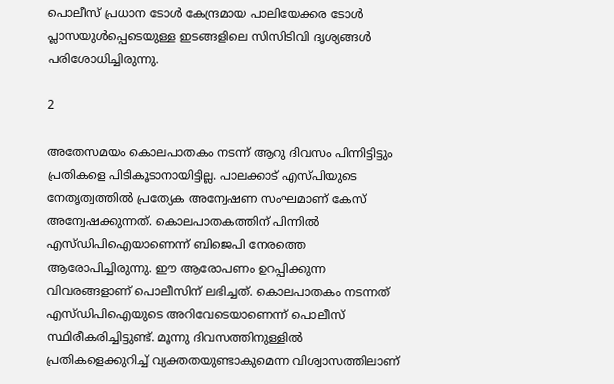പൊലീസ് പ്രധാന ടോള്‍ കേന്ദ്രമായ പാലിയേക്കര ടോള്‍ പ്ലാസയുള്‍പ്പെടെയുള്ള ഇടങ്ങളിലെ സിസിടിവി ദൃശ്യങ്ങള്‍ പരിശോധിച്ചിരുന്നു.

2

അതേസമയം കൊലപാതകം നടന്ന് ആറു ദിവസം പിന്നിട്ടിട്ടും പ്രതികളെ പിടികൂടാനായിട്ടില്ല. പാലക്കാട് എസ്പിയുടെ നേതൃത്വത്തില്‍ പ്രത്യേക അന്വേഷണ സംഘമാണ് കേസ് അന്വേഷക്കുന്നത്. കൊലപാതകത്തിന് പിന്നില്‍ എസ്ഡിപിഐയാണെന്ന് ബിജെപി നേരത്തെ ആരോപിച്ചിരുന്നു. ഈ ആരോപണം ഉറപ്പിക്കുന്ന വിവരങ്ങളാണ് പൊലീസിന് ലഭിച്ചത്. കൊലപാതകം നടന്നത് എസ്ഡിപിഐയുടെ അറിവേടെയാണെന്ന് പൊലീസ് സ്ഥിരീകരിച്ചിട്ടുണ്ട്. മൂന്നു ദിവസത്തിനുള്ളില്‍ പ്രതികളെക്കുറിച്ച് വ്യക്തതയുണ്ടാകുമെന്ന വിശ്വാസത്തിലാണ്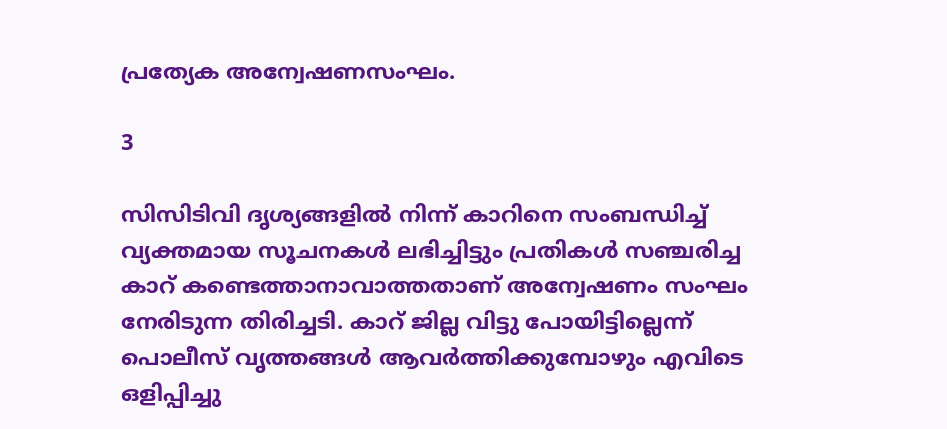പ്രത്യേക അന്വേഷണസംഘം.

3

സിസിടിവി ദൃശ്യങ്ങളില്‍ നിന്ന് കാറിനെ സംബന്ധിച്ച് വ്യക്തമായ സൂചനകള്‍ ലഭിച്ചിട്ടും പ്രതികള്‍ സഞ്ചരിച്ച കാറ് കണ്ടെത്താനാവാത്തതാണ് അന്വേഷണം സംഘം നേരിടുന്ന തിരിച്ചടി. കാറ് ജില്ല വിട്ടു പോയിട്ടില്ലെന്ന് പൊലീസ് വൃത്തങ്ങള്‍ ആവര്‍ത്തിക്കുമ്പോഴും എവിടെ ഒളിപ്പിച്ചു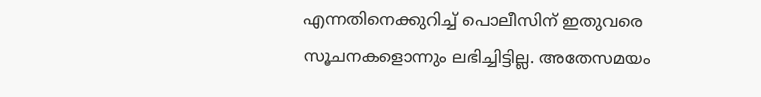എന്നതിനെക്കുറിച്ച് പൊലീസിന് ഇതുവരെ സൂചനകളൊന്നും ലഭിച്ചിട്ടില്ല. അതേസമയം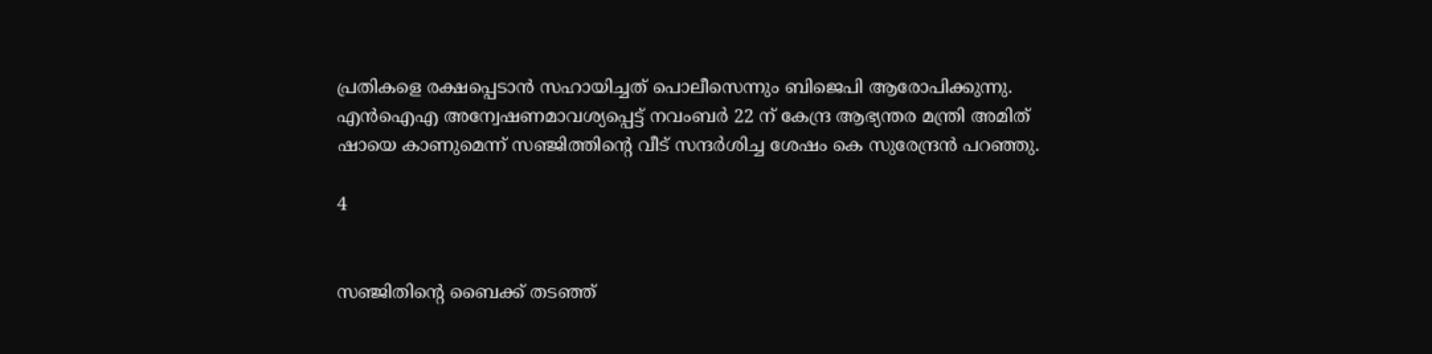പ്രതികളെ രക്ഷപ്പെടാന്‍ സഹായിച്ചത് പൊലീസെന്നും ബിജെപി ആരോപിക്കുന്നു. എന്‍ഐഎ അന്വേഷണമാവശ്യപ്പെട്ട് നവംബര്‍ 22 ന് കേന്ദ്ര ആഭ്യന്തര മന്ത്രി അമിത് ഷായെ കാണുമെന്ന് സഞ്ജിത്തിന്റെ വീട് സന്ദര്‍ശിച്ച ശേഷം കെ സുരേന്ദ്രന്‍ പറഞ്ഞു.

4


സഞ്ജിതിന്റെ ബൈക്ക് തടഞ്ഞ്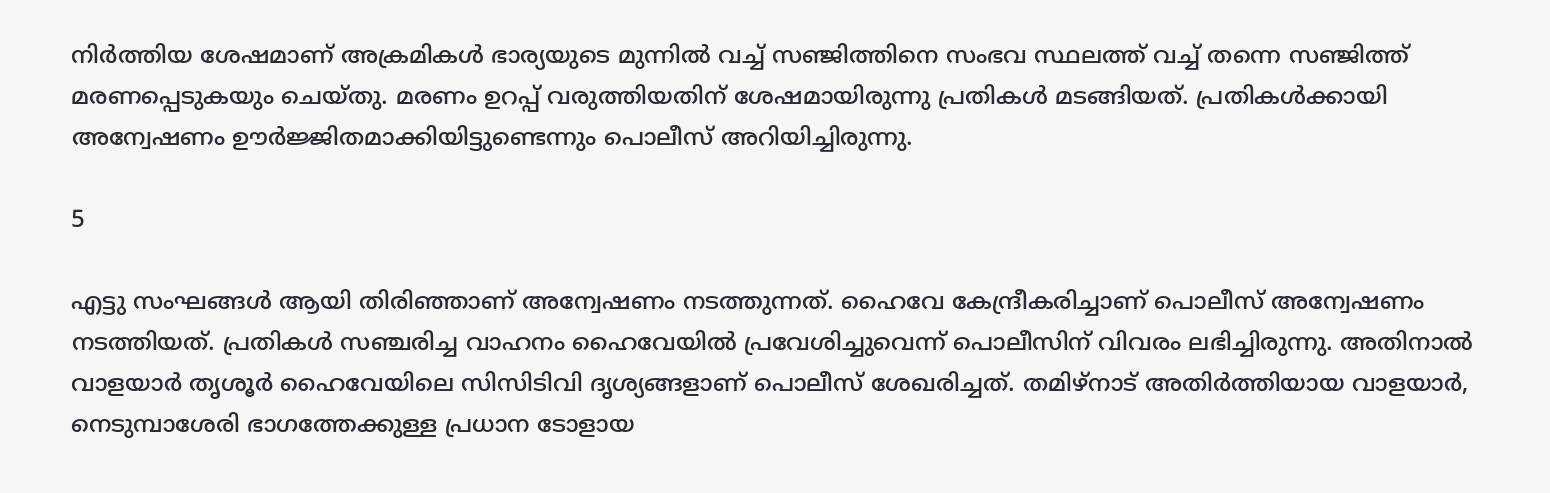നിര്‍ത്തിയ ശേഷമാണ് അക്രമികള്‍ ഭാര്യയുടെ മുന്നില്‍ വച്ച് സഞ്ജിത്തിനെ സംഭവ സ്ഥലത്ത് വച്ച് തന്നെ സഞ്ജിത്ത് മരണപ്പെടുകയും ചെയ്തു. മരണം ഉറപ്പ് വരുത്തിയതിന് ശേഷമായിരുന്നു പ്രതികള്‍ മടങ്ങിയത്. പ്രതികള്‍ക്കായി അന്വേഷണം ഊര്‍ജ്ജിതമാക്കിയിട്ടുണ്ടെന്നും പൊലീസ് അറിയിച്ചിരുന്നു.

5

എട്ടു സംഘങ്ങള്‍ ആയി തിരിഞ്ഞാണ് അന്വേഷണം നടത്തുന്നത്. ഹൈവേ കേന്ദ്രീകരിച്ചാണ് പൊലീസ് അന്വേഷണം നടത്തിയത്. പ്രതികള്‍ സഞ്ചരിച്ച വാഹനം ഹൈവേയില്‍ പ്രവേശിച്ചുവെന്ന് പൊലീസിന് വിവരം ലഭിച്ചിരുന്നു. അതിനാല്‍ വാളയാര്‍ തൃശൂര്‍ ഹൈവേയിലെ സിസിടിവി ദൃശ്യങ്ങളാണ് പൊലീസ് ശേഖരിച്ചത്. തമിഴ്‌നാട് അതിര്‍ത്തിയായ വാളയാര്‍, നെടുമ്പാശേരി ഭാഗത്തേക്കുള്ള പ്രധാന ടോളായ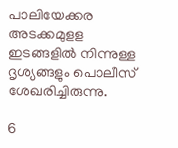പാലിയേക്കര അടക്കമുളള ഇടങ്ങളില്‍ നിന്നുള്ള ദൃശ്യങ്ങളും പൊലീസ് ശേഖരിച്ചിരുന്നു.

6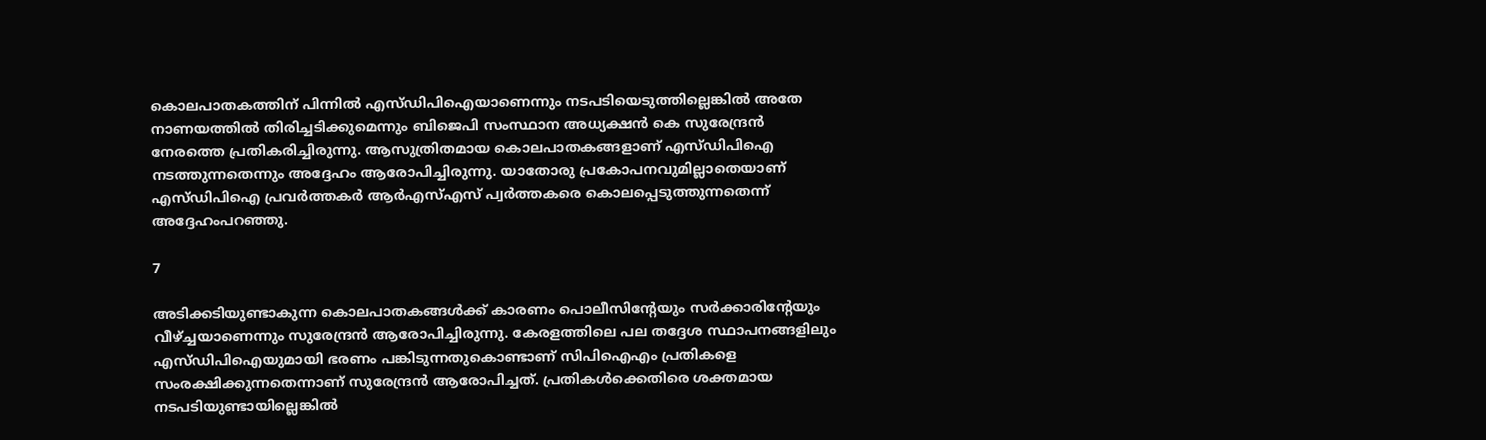കൊലപാതകത്തിന് പിന്നില്‍ എസ്ഡിപിഐയാണെന്നും നടപടിയെടുത്തില്ലെങ്കില്‍ അതേ നാണയത്തില്‍ തിരിച്ചടിക്കുമെന്നും ബിജെപി സംസ്ഥാന അധ്യക്ഷന്‍ കെ സുരേന്ദ്രന്‍ നേരത്തെ പ്രതികരിച്ചിരുന്നു. ആസുത്രിതമായ കൊലപാതകങ്ങളാണ് എസ്ഡിപിഐ നടത്തുന്നതെന്നും അദ്ദേഹം ആരോപിച്ചിരുന്നു. യാതോരു പ്രകോപനവുമില്ലാതെയാണ് എസ്ഡിപിഐ പ്രവര്‍ത്തകര്‍ ആര്‍എസ്എസ് പ്വര്‍ത്തകരെ കൊലപ്പെടുത്തുന്നതെന്ന് അദ്ദേഹംപറഞ്ഞു.

7

അടിക്കടിയുണ്ടാകുന്ന കൊലപാതകങ്ങള്‍ക്ക് കാരണം പൊലീസിന്റേയും സര്‍ക്കാരിന്റേയും വീഴ്ച്ചയാണെന്നും സുരേന്ദ്രന്‍ ആരോപിച്ചിരുന്നു. കേരളത്തിലെ പല തദ്ദേശ സ്ഥാപനങ്ങളിലും എസ്ഡിപിഐയുമായി ഭരണം പങ്കിടുന്നതുകൊണ്ടാണ് സിപിഐഎം പ്രതികളെ സംരക്ഷിക്കുന്നതെന്നാണ് സുരേന്ദ്രന്‍ ആരോപിച്ചത്. പ്രതികള്‍ക്കെതിരെ ശക്തമായ നടപടിയുണ്ടായില്ലെങ്കില്‍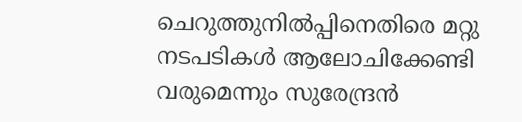ചെറുത്തുനില്‍പ്പിനെതിരെ മറ്റു നടപടികള്‍ ആലോചിക്കേണ്ടി വരുമെന്നും സുരേന്ദ്രന്‍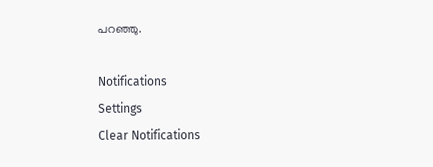പറഞ്ഞു.

Notifications
Settings
Clear Notifications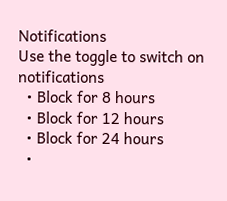Notifications
Use the toggle to switch on notifications
  • Block for 8 hours
  • Block for 12 hours
  • Block for 24 hours
  •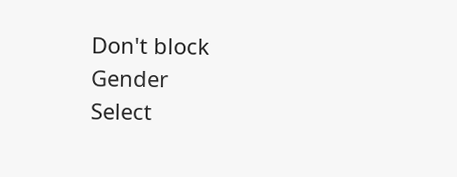Don't block
Gender
Select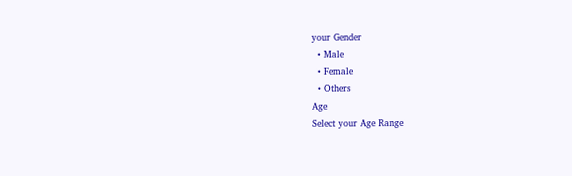your Gender
  • Male
  • Female
  • Others
Age
Select your Age Range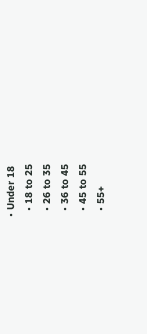• Under 18
  • 18 to 25
  • 26 to 35
  • 36 to 45
  • 45 to 55
  • 55+